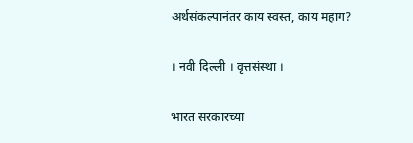अर्थसंकल्पानंतर काय स्वस्त, काय महाग?

। नवी दिल्ली । वृत्तसंस्था ।

भारत सरकारच्या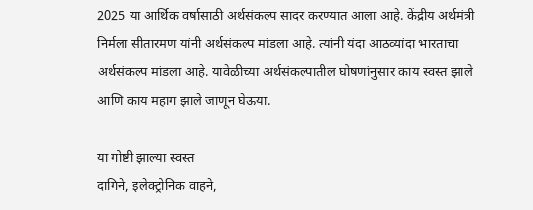2025 या आर्थिक वर्षासाठी अर्थसंकल्प सादर करण्यात आला आहे. केंद्रीय अर्थमंत्री निर्मला सीतारमण यांनी अर्थसंकल्प मांडला आहे. त्यांनी यंदा आठव्यांदा भारताचा अर्थसंकल्प मांडला आहे. यावेळीच्या अर्थसंकल्पातील घोषणांनुसार काय स्वस्त झाले आणि काय महाग झाले जाणून घेऊया.

या गोष्टी झाल्या स्वस्त
दागिने, इलेक्ट्रोनिक वाहने,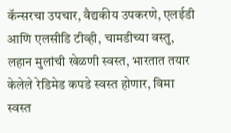कॅन्सरचा उपचार, वैद्यकीय उपकरणे, एलईडी आणि एलसीडि टीव्ही, चामडीच्या वस्तु, लहान मुलांची खेळणी स्वस्त, भारतात तयार केलेले रेडिमेड कपडे स्वस्त होणार, विमा स्वस्त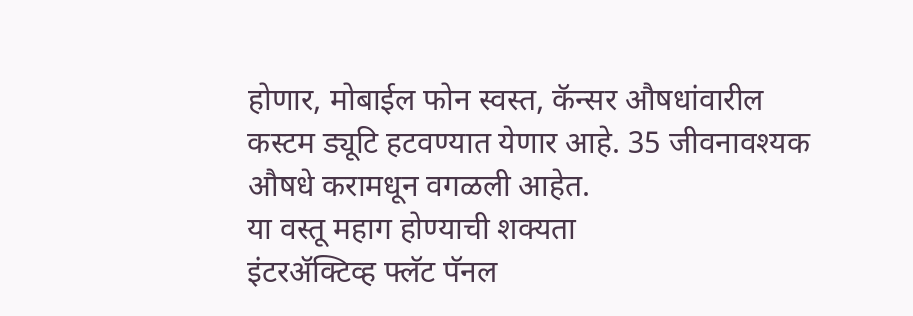होणार, मोबाईल फोन स्वस्त, कॅन्सर औषधांवारील कस्टम ड्यूटि हटवण्यात येणार आहे. 35 जीवनावश्यक औषधे करामधून वगळली आहेत.
या वस्तू महाग होण्याची शक्यता
इंटरॲक्टिव्ह फ्लॅट पॅनल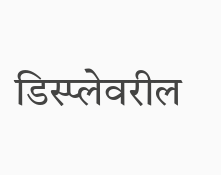डिस्प्लेवरील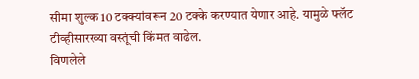सीमा शुल्क 10 टक्क्यांवरून 20 टक्के करण्यात येणार आहे. यामुळे फ्लॅट टीव्हीसारख्या वस्तूंची किंमत वाढेल.
विणलेले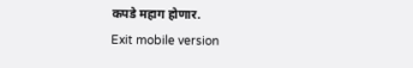कपडे महाग होणार.
Exit mobile version